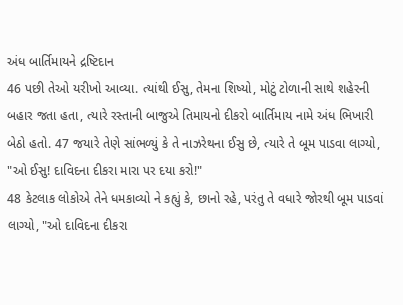અંધ બાર્તિમાયને દ્રષ્ટિદાન
46 પછી તેઓ યરીખો આવ્યા. ત્યાંથી ઈસુ, તેમના શિષ્યો, મોટું ટોળાની સાથે શહેરની બહાર જતા હતા, ત્યારે રસ્તાની બાજુએ તિમાયનો દીકરો બાર્તિમાય નામે અંધ ભિખારી બેઠો હતો. 47 જયારે તેણે સાંભળ્યું કે તે નાઝરેથના ઈસુ છે, ત્યારે તે બૂમ પાડવા લાગ્યો, "ઓ ઈસુ! દાવિદના દીકરા મારા પર દયા કરો!"
48 કેટલાક લોકોએ તેને ધમકાવ્યો ને કહ્યું કે, છાનો રહે, પરંતુ તે વધારે જોરથી બૂમ પાડવાં લાગ્યો, "ઓ દાવિદના દીકરા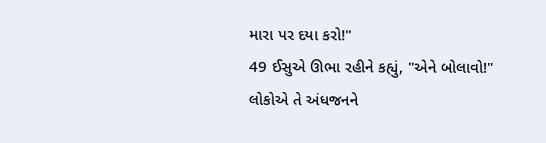મારા પર દયા કરો!"
49 ઈસુએ ઊભા રહીને કહ્યું, "એને બોલાવો!"
લોકોએ તે અંધજનને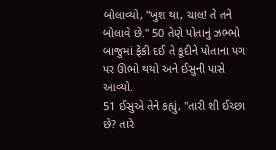બોલાવ્યો, "ખુશ થા, ચાલ! તે તને બોલાવે છે." 50 તેણે પોતાનું ઝભ્ભો બાજુમાં ફેંકી દઈ તે કૂદીને પોતાના પગ પર ઊભો થયો અને ઈસુની પાસે આવ્યો.
51 ઈસુએ તેને કહ્યું, "તારી શી ઈચ્છા છે? તારે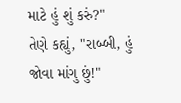માટે હું શું કરું?"
તેણે કહ્યું, "રાબ્બી, હું જોવા માંગુ છું!"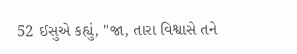52 ઈસુએ કહ્યું, "જા, તારા વિશ્વાસે તને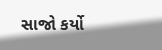સાજો કર્યો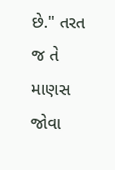છે." તરત જ તે માણસ જોવા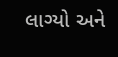લાગ્યો અને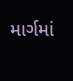માર્ગમાં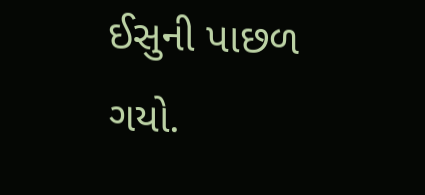ઈસુની પાછળ ગયો.